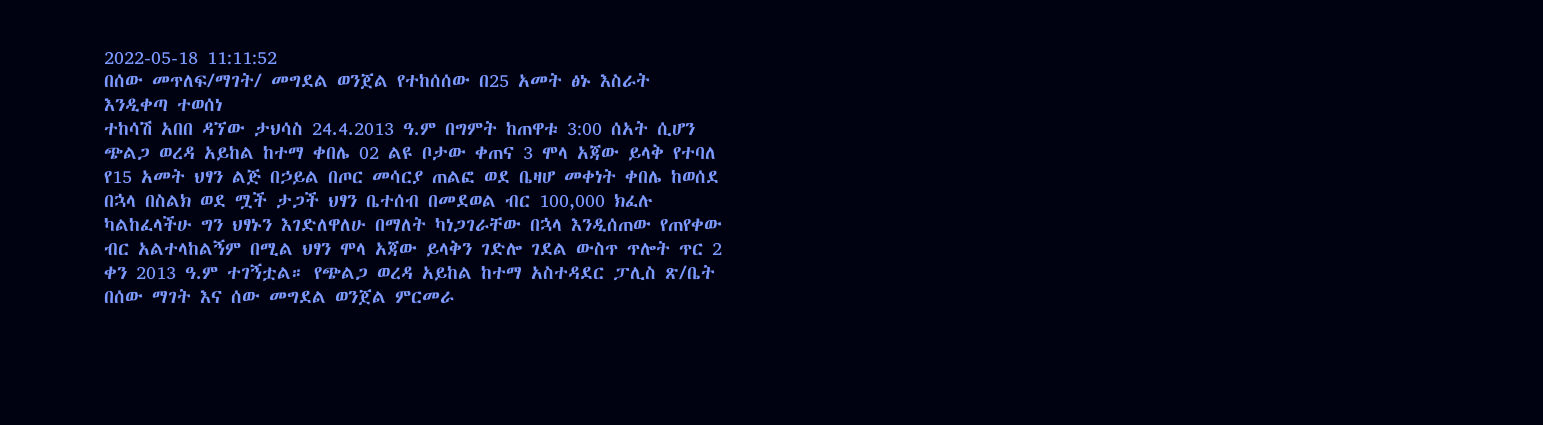2022-05-18 11:11:52
በሰው መጥለፍ/ማገት/ መግደል ወንጀል የተከሰሰው በ25 አመት ፅኑ እስራት እንዲቀጣ ተወሰነ
ተከሳሽ አበበ ዳኘው ታህሳስ 24.4.2013 ዓ.ም በግምት ከጠዋቱ 3:00 ሰአት ሲሆን ጭልጋ ወረዳ አይከል ከተማ ቀበሌ 02 ልዩ ቦታው ቀጠና 3 ሞላ አጃው ይላቅ የተባለ የ15 አመት ህፃን ልጅ በኃይል በጦር መሳርያ ጠልፎ ወደ ቤዛሆ መቀነት ቀበሌ ከወሰደ በኋላ በስልክ ወደ ሟች ታጋች ህፃን ቤተሰብ በመደወል ብር 100,000 ክፈሉ ካልከፈላችሁ ግን ህፃኑን እገድለዋለሁ በማለት ካነጋገራቸው በኋላ እንዲሰጠው የጠየቀው ብር አልተላከልኝም በሚል ህፃን ሞላ አጃው ይላቅን ገድሎ ገደል ውስጥ ጥሎት ጥር 2 ቀን 2013 ዓ.ም ተገኝቷል። የጭልጋ ወረዳ አይከል ከተማ አስተዳደር ፓሊስ ጽ/ቤት በሰው ማገት እና ሰው መግደል ወንጀል ምርመራ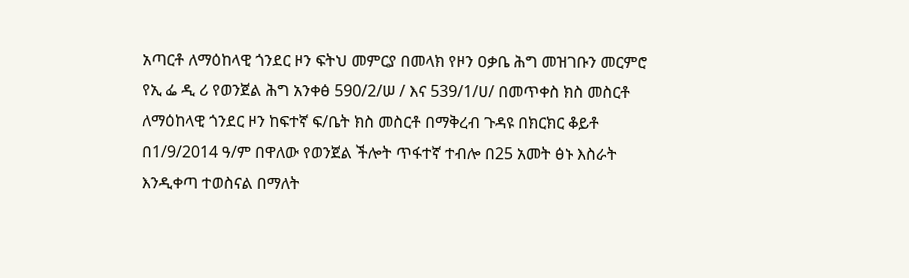አጣርቶ ለማዕከላዊ ጎንደር ዞን ፍትህ መምርያ በመላክ የዞን ዐቃቤ ሕግ መዝገቡን መርምሮ የኢ ፌ ዲ ሪ የወንጀል ሕግ አንቀፅ 590/2/ሠ / እና 539/1/ሀ/ በመጥቀስ ክስ መስርቶ ለማዕከላዊ ጎንደር ዞን ከፍተኛ ፍ/ቤት ክስ መስርቶ በማቅረብ ጉዳዩ በክርክር ቆይቶ በ1/9/2014 ዓ/ም በዋለው የወንጀል ችሎት ጥፋተኛ ተብሎ በ25 አመት ፅኑ እስራት እንዲቀጣ ተወስናል በማለት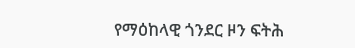የማዕከላዊ ጎንደር ዞን ፍትሕ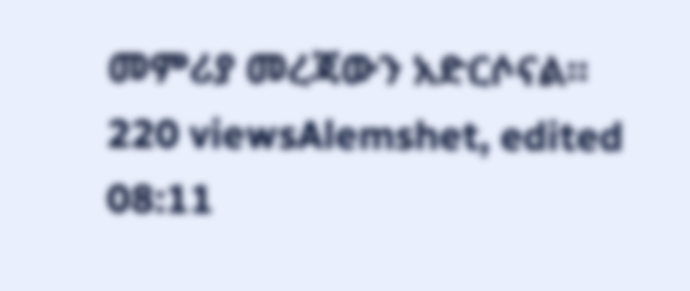መምሪያ መረጃውን አድርሶናል።
220 viewsAlemshet, edited 08:11